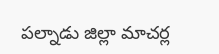పల్నాడు జిల్లా మాచర్ల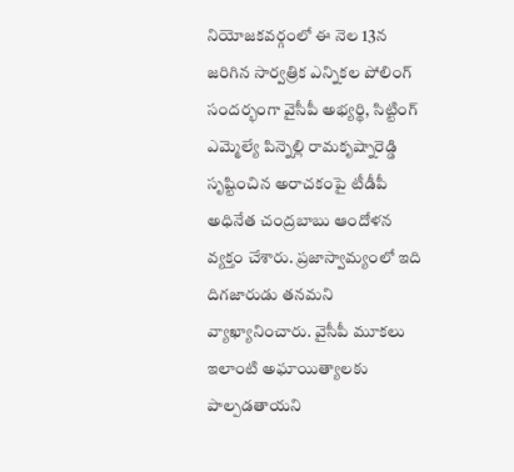నియోజకవర్గంలో ఈ నెల 13న జరిగిన సార్వత్రిక ఎన్నికల పోలింగ్ సందర్భంగా వైసీపీ అభ్యర్థి, సిట్టింగ్ ఎమ్మెల్యే పిన్నెల్లి రామకృష్నారెడ్డి సృష్టించిన అరాచకంపై టీడీపీ అధినేత చంద్రబాబు ఆందోళన వ్యక్తం చేశారు. ప్రజాస్వామ్యంలో ఇది దిగజారుడు తనమని వ్యాఖ్యానించారు. వైసీపీ మూకలు ఇలాంటి అఘాయిత్యాలకు పాల్పడతాయని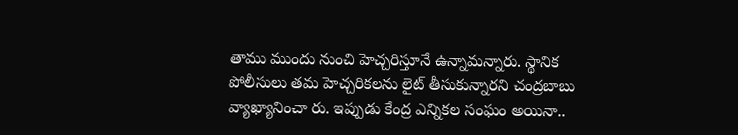తాము ముందు నుంచి హెచ్చరిస్తూనే ఉన్నామన్నారు. స్థానిక పోలీసులు తమ హెచ్చరికలను లైట్ తీసుకున్నారని చంద్రబాబు వ్యాఖ్యానించా రు. ఇప్పుడు కేంద్ర ఎన్నికల సంఘం అయినా..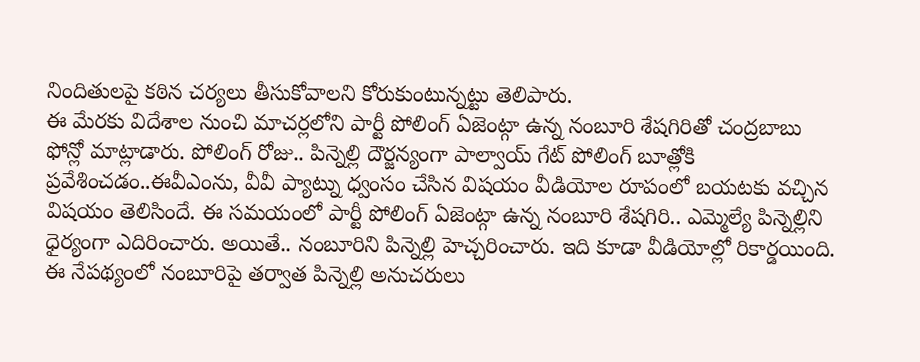నిందితులపై కఠిన చర్యలు తీసుకోవాలని కోరుకుంటున్నట్టు తెలిపారు.
ఈ మేరకు విదేశాల నుంచి మాచర్లలోని పార్టీ పోలింగ్ ఏజెంట్గా ఉన్న నంబూరి శేషగిరితో చంద్రబాబు ఫోన్లో మాట్లాడారు. పోలింగ్ రోజు.. పిన్నెల్లి దౌర్జన్యంగా పాల్వాయ్ గేట్ పోలింగ్ బూత్లోకి ప్రవేశించడం..ఈవీఎంను, వీవీ ప్యాట్ను ధ్వంసం చేసిన విషయం వీడియోల రూపంలో బయటకు వచ్చిన విషయం తెలిసిందే. ఈ సమయంలో పార్టీ పోలింగ్ ఏజెంట్గా ఉన్న నంబూరి శేషగిరి.. ఎమ్మెల్యే పిన్నెల్లిని ధైర్యంగా ఎదిరించారు. అయితే.. నంబూరిని పిన్నెల్లి హెచ్చరించారు. ఇది కూడా వీడియోల్లో రికార్డయింది. ఈ నేపథ్యంలో నంబూరిపై తర్వాత పిన్నెల్లి అనుచరులు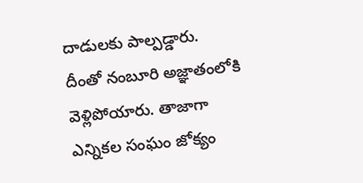దాడులకు పాల్పడ్డారు.
దీంతో నంబూరి అజ్ఞాతంలోకి వెళ్లిపోయారు. తాజాగా ఎన్నికల సంఘం జోక్యం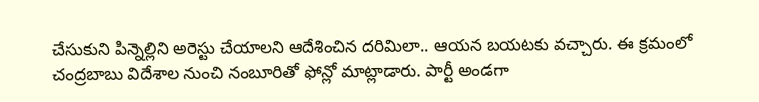చేసుకుని పిన్నెల్లిని అరెస్టు చేయాలని ఆదేశించిన దరిమిలా.. ఆయన బయటకు వచ్చారు. ఈ క్రమంలో చంద్రబాబు విదేశాల నుంచి నంబూరితో ఫోన్లో మాట్లాడారు. పార్టీ అండగా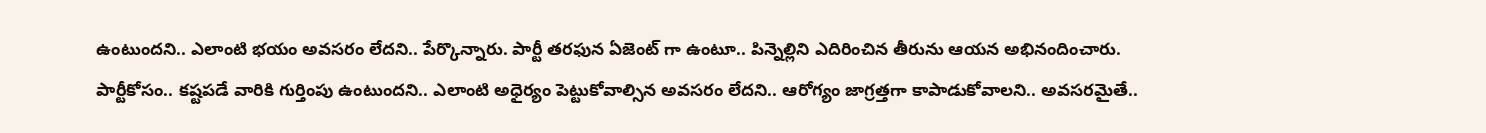ఉంటుందని.. ఎలాంటి భయం అవసరం లేదని.. పేర్కొన్నారు. పార్టీ తరఫున ఏజెంట్ గా ఉంటూ.. పిన్నెల్లిని ఎదిరించిన తీరును ఆయన అభినందించారు. పార్టీకోసం.. కష్టపడే వారికి గుర్తింపు ఉంటుందని.. ఎలాంటి అధైర్యం పెట్టుకోవాల్సిన అవసరం లేదని.. ఆరోగ్యం జాగ్రత్తగా కాపాడుకోవాలని.. అవసరమైతే..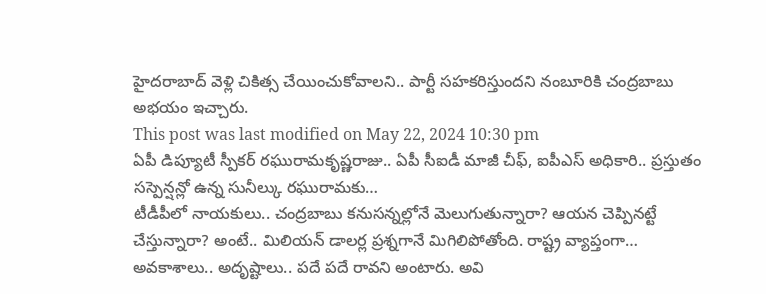హైదరాబాద్ వెళ్లి చికిత్స చేయించుకోవాలని.. పార్టీ సహకరిస్తుందని నంబూరికి చంద్రబాబు అభయం ఇచ్చారు.
This post was last modified on May 22, 2024 10:30 pm
ఏపీ డిప్యూటీ స్పీకర్ రఘురామకృష్ణరాజు.. ఏపీ సీఐడీ మాజీ చీఫ్, ఐపీఎస్ అధికారి.. ప్రస్తుతం సస్పెన్షన్లో ఉన్న సునీల్కు రఘురామకు…
టీడీపీలో నాయకులు.. చంద్రబాబు కనుసన్నల్లోనే మెలుగుతున్నారా? ఆయన చెప్పినట్టే చేస్తున్నారా? అంటే.. మిలియన్ డాలర్ల ప్రశ్నగానే మిగిలిపోతోంది. రాష్ట్ర వ్యాప్తంగా…
అవకాశాలు.. అదృష్టాలు.. పదే పదే రావని అంటారు. అవి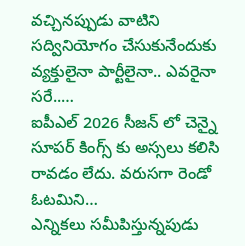వచ్చినప్పుడు వాటిని సద్వినియోగం చేసుకునేందుకు వ్యక్తులైనా పార్టీలైనా.. ఎవరైనా సరే..…
ఐపీఎల్ 2026 సీజన్ లో చెన్నై సూపర్ కింగ్స్ కు అస్సలు కలిసి రావడం లేదు. వరుసగా రెండో ఓటమిని…
ఎన్నికలు సమీపిస్తున్నపుడు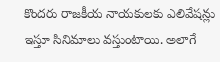కొందరు రాజకీయ నాయకులకు ఎలివేషన్లు ఇస్తూ సినిమాలు వస్తుంటాయి. అలాగే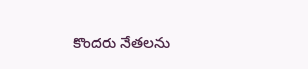కొందరు నేతలను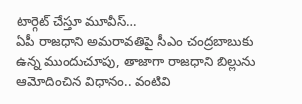టార్గెట్ చేస్తూ మూవీస్…
ఏపీ రాజధాని అమరావతిపై సీఎం చంద్రబాబుకు ఉన్న ముందుచూపు, తాజాగా రాజధాని బిల్లును ఆమోదించిన విధానం.. వంటివి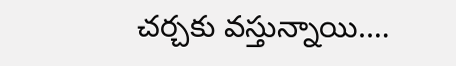చర్చకు వస్తున్నాయి.…